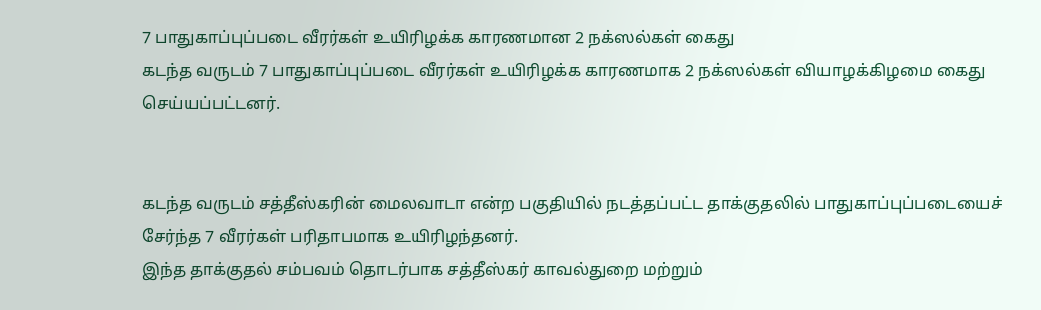7 பாதுகாப்புப்படை வீரர்கள் உயிரிழக்க காரணமான 2 நக்ஸல்கள் கைது
கடந்த வருடம் 7 பாதுகாப்புப்படை வீரர்கள் உயிரிழக்க காரணமாக 2 நக்ஸல்கள் வியாழக்கிழமை கைது செய்யப்பட்டனர்.


கடந்த வருடம் சத்தீஸ்கரின் மைலவாடா என்ற பகுதியில் நடத்தப்பட்ட தாக்குதலில் பாதுகாப்புப்படையைச் சேர்ந்த 7 வீரர்கள் பரிதாபமாக உயிரிழந்தனர்.
இந்த தாக்குதல் சம்பவம் தொடர்பாக சத்தீஸ்கர் காவல்துறை மற்றும்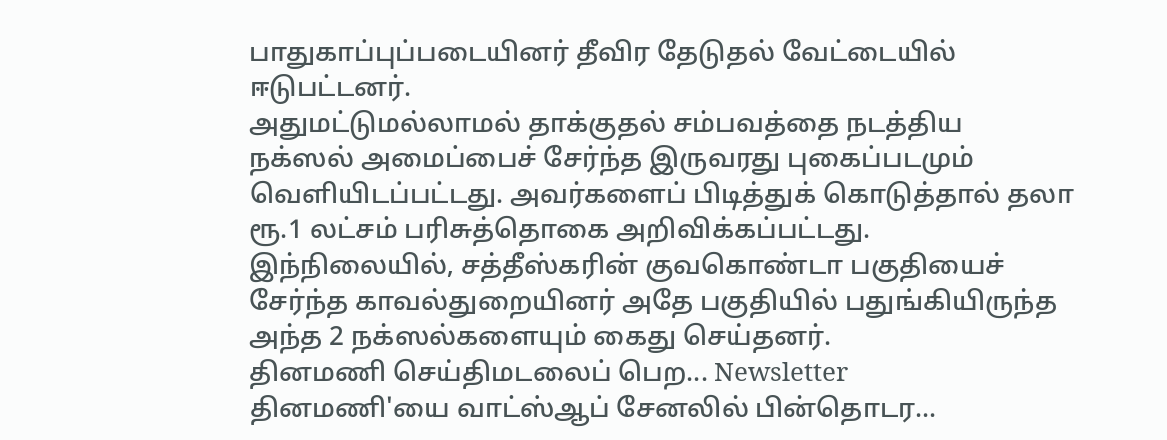பாதுகாப்புப்படையினர் தீவிர தேடுதல் வேட்டையில் ஈடுபட்டனர்.
அதுமட்டுமல்லாமல் தாக்குதல் சம்பவத்தை நடத்திய நக்ஸல் அமைப்பைச் சேர்ந்த இருவரது புகைப்படமும் வெளியிடப்பட்டது. அவர்களைப் பிடித்துக் கொடுத்தால் தலா ரூ.1 லட்சம் பரிசுத்தொகை அறிவிக்கப்பட்டது.
இந்நிலையில், சத்தீஸ்கரின் குவகொண்டா பகுதியைச் சேர்ந்த காவல்துறையினர் அதே பகுதியில் பதுங்கியிருந்த அந்த 2 நக்ஸல்களையும் கைது செய்தனர்.
தினமணி செய்திமடலைப் பெற... Newsletter
தினமணி'யை வாட்ஸ்ஆப் சேனலில் பின்தொடர...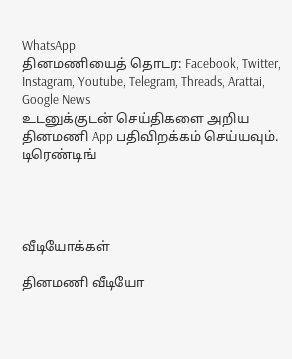WhatsApp
தினமணியைத் தொடர: Facebook, Twitter, Instagram, Youtube, Telegram, Threads, Arattai, Google News
உடனுக்குடன் செய்திகளை அறிய தினமணி App பதிவிறக்கம் செய்யவும்.
டிரெண்டிங்




வீடியோக்கள்

தினமணி வீடியோ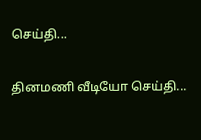செய்தி...

தினமணி வீடியோ செய்தி...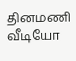தினமணி வீடியோ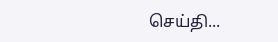செய்தி...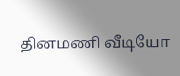தினமணி வீடியோ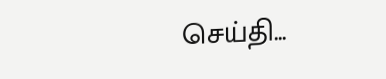செய்தி...